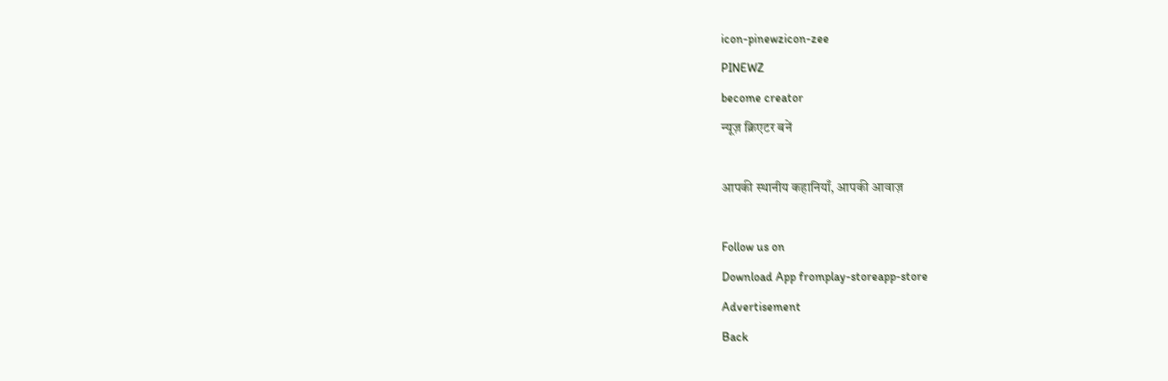icon-pinewzicon-zee
PINEWZ
become creator
न्यूज़ क्रिएटर बनें

आपकी स्थानीय कहानियाँ, आपकी आवाज़

Follow us on
Download App fromplay-storeapp-store
Advertisement
Back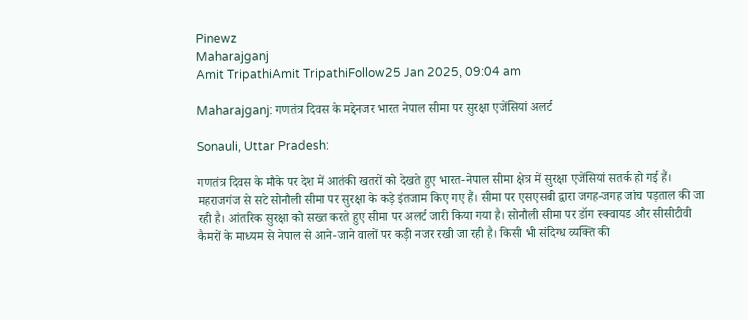Pinewz
Maharajganj
Amit TripathiAmit TripathiFollow25 Jan 2025, 09:04 am

Maharajganj: गणतंत्र दिवस के मद्देनजर भारत नेपाल सीमा पर सुरक्षा एजेंसियां अलर्ट

Sonauli, Uttar Pradesh:

गणतंत्र दिवस के मौके पर देश में आतंकी खतरों को देखते हुए भारत-नेपाल सीमा क्षेत्र में सुरक्षा एजेंसियां सतर्क हो गई हैं। महराजगंज से सटे सोनौली सीमा पर सुरक्षा के कड़े इंतजाम किए गए हैं। सीमा पर एसएसबी द्वारा जगह-जगह जांच पड़ताल की जा रही है। आंतरिक सुरक्षा को सख्त करते हुए सीमा पर अलर्ट जारी किया गया है। सोनौली सीमा पर डॉग स्क्वायड और सीसीटीवी कैमरों के माध्यम से नेपाल से आने-जाने वालों पर कड़ी नजर रखी जा रही है। किसी भी संदिग्ध व्यक्ति की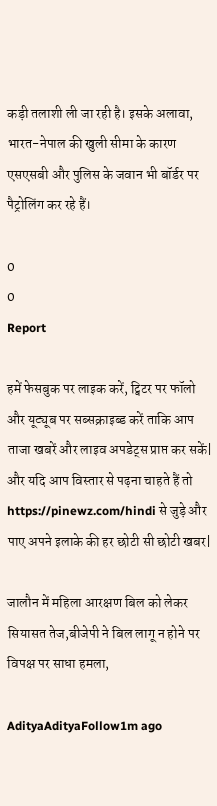कड़ी तलाशी ली जा रही है। इसके अलावा, भारत-नेपाल की खुली सीमा के कारण एसएसबी और पुलिस के जवान भी बॉर्डर पर पैट्रोलिंग कर रहे हैं।

0
0
Report

हमें फेसबुक पर लाइक करें, ट्विटर पर फॉलो और यूट्यूब पर सब्सक्राइब्ड करें ताकि आप ताजा खबरें और लाइव अपडेट्स प्राप्त कर सकें| और यदि आप विस्तार से पढ़ना चाहते हैं तो https://pinewz.com/hindi से जुड़े और पाए अपने इलाके की हर छोटी सी छोटी खबर|

जालौन में महिला आरक्षण बिल को लेकर सियासत तेज,बीजेपी ने बिल लागू न होने पर विपक्ष पर साधा हमला,

AdityaAdityaFollow1m ago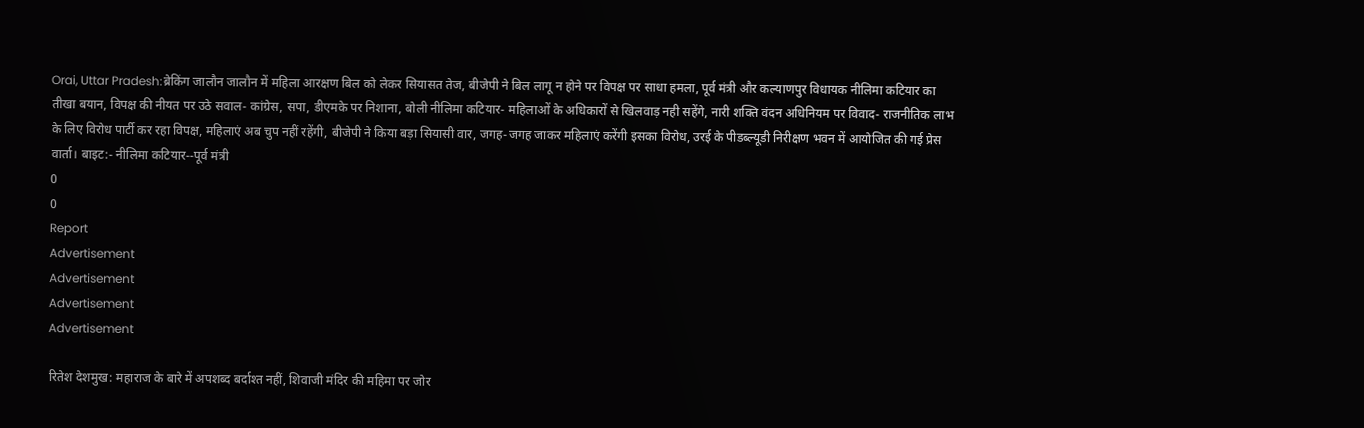Orai, Uttar Pradesh:ब्रेकिंग जालौन जालौन में महिला आरक्षण बिल को लेकर सियासत तेज, बीजेपी ने बिल लागू न होने पर विपक्ष पर साधा हमला, पूर्व मंत्री और कल्याणपुर विधायक नीलिमा कटियार का तीखा बयान, विपक्ष की नीयत पर उठे सवाल- कांग्रेस, सपा, डीएमके पर निशाना, बोली नीलिमा कटियार- महिलाओं के अधिकारों से खिलवाड़ नही सहेंगे, नारी शक्ति वंदन अधिनियम पर विवाद- राजनीतिक लाभ के लिए विरोध पार्टी कर रहा विपक्ष, महिलाएं अब चुप नहीं रहेंगी, बीजेपी ने किया बड़ा सियासी वार, जगह-जगह जाकर महिलाएं करेंगी इसका विरोध, उरई के पीडब्ल्यूडी निरीक्षण भवन में आयोजित की गई प्रेस वार्ता। बाइट:- नीलिमा कटियार--पूर्व मंत्री
0
0
Report
Advertisement
Advertisement
Advertisement
Advertisement

रितेश देशमुख: महाराज के बारे में अपशब्द बर्दाश्त नहीं, शिवाजी मंदिर की महिमा पर जोर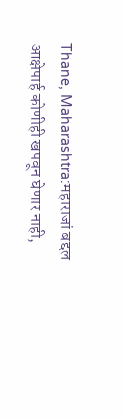Thane, Maharashtra:महाराजां बद्दल आक्षेपार्ह कोणीही खपवून घेणार नाही,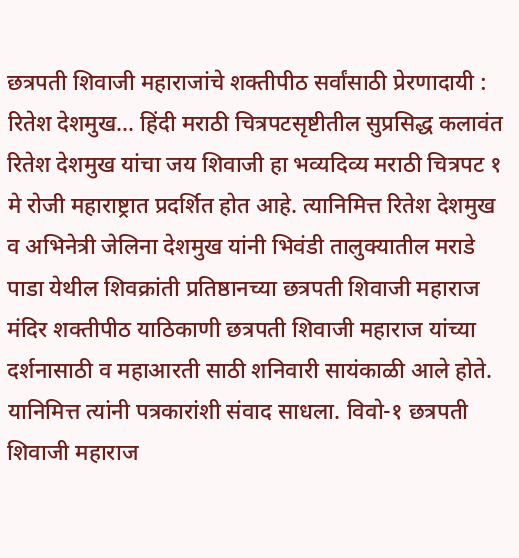छत्रपती शिवाजी महाराजांचे शक्तीपीठ सर्वांसाठी प्रेरणादायी : रितेश देशमुख... हिंदी मराठी चित्रपटसृष्टीतील सुप्रसिद्ध कलावंत रितेश देशमुख यांचा जय शिवाजी हा भव्यदिव्य मराठी चित्रपट १ मे रोजी महाराष्ट्रात प्रदर्शित होत आहे. त्यानिमित्त रितेश देशमुख व अभिनेत्री जेलिना देशमुख यांनी भिवंडी तालुक्यातील मराडे पाडा येथील शिवक्रांती प्रतिष्ठानच्या छत्रपती शिवाजी महाराज मंदिर शक्तीपीठ याठिकाणी छत्रपती शिवाजी महाराज यांच्या दर्शनासाठी व महाआरती साठी शनिवारी सायंकाळी आले होते. यानिमित्त त्यांनी पत्रकारांशी संवाद साधला. विवो-१ छत्रपती शिवाजी महाराज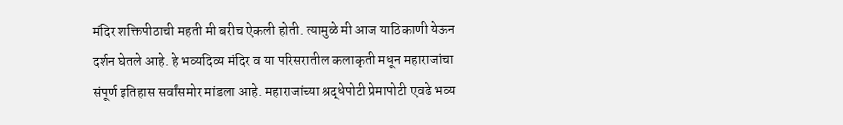मंदिर शक्तिपीठाची महती मी बरीच ऐकली होती. त्यामुळे मी आज याठिकाणी येऊन दर्शन घेतले आहे. हे भव्यदिव्य मंदिर व या परिसरातील कलाकृती मधून महाराजांचा संपूर्ण इतिहास सर्वांसमोर मांडला आहे. महाराजांच्या श्रद्धेपोटी प्रेमापोटी एवढे भव्य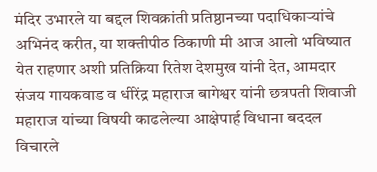मंदिर उभारले या बद्दल शिवक्रांती प्रतिष्ठानच्या पदाधिकाऱ्यांचे अभिनंद करीत, या शक्तीपीठ ठिकाणी मी आज आलो भविष्यात येत राहणार अशी प्रतिक्रिया रितेश देशमुख यांनी देत, आमदार संजय गायकवाड व धीरेंद्र महाराज बागेश्वर यांनी छत्रपती शिवाजी महाराज यांच्या विषयी काढलेल्या आक्षेपार्ह विधाना बददल विचारले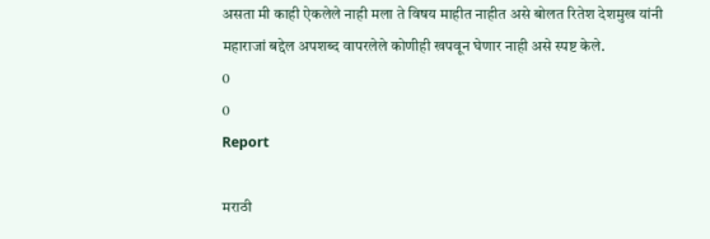असता मी काही ऐकलेले नाही मला ते विषय माहीत नाहीत असे बोलत रितेश देशमुख यांनी महाराजां बद्देल अपशब्द वापरलेले कोणीही खपवून घेणार नाही असे स्पष्ट केले.
0
0
Report

मराठी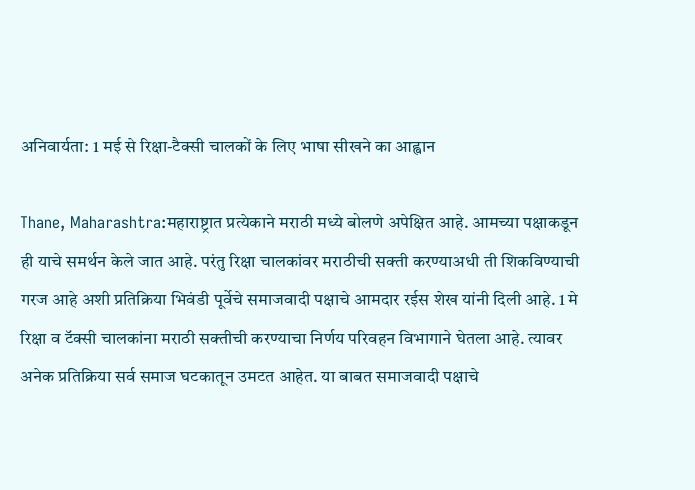अनिवार्यता: 1 मई से रिक्षा-टैक्सी चालकों के लिए भाषा सीखने का आह्वान

Thane, Maharashtra:महाराष्ट्रात प्रत्येकाने मराठी मध्ये बोलणे अपेक्षित आहे. आमच्या पक्षाकडून ही याचे समर्थन केले जात आहे. परंतु रिक्षा चालकांवर मराठीची सक्ती करण्याअधी ती शिकविण्याची गरज आहे अशी प्रतिक्रिया भिवंडी पूर्वेचे समाजवादी पक्षाचे आमदार रईस शेख यांनी दिली आहे. 1 मे रिक्षा व टॅक्सी चालकांना मराठी सक्तीची करण्याचा निर्णय परिवहन विभागाने घेतला आहे. त्यावर अनेक प्रतिक्रिया सर्व समाज घटकातून उमटत आहेत. या बाबत समाजवादी पक्षाचे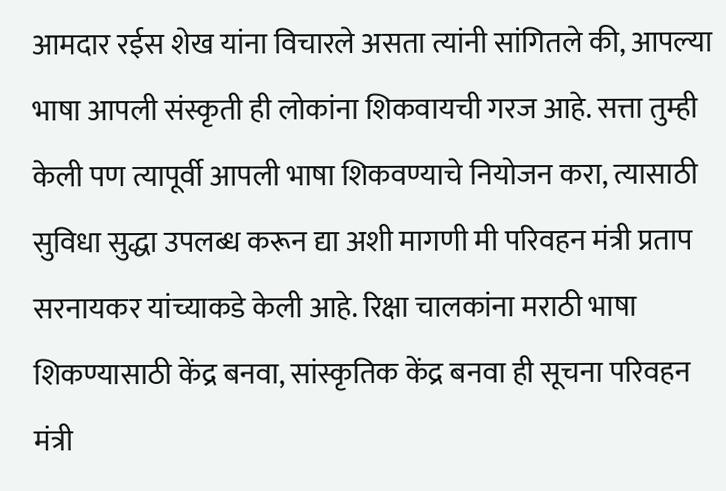आमदार रईस शेख यांना विचारले असता त्यांनी सांगितले की, आपल्या भाषा आपली संस्कृती ही लोकांना शिकवायची गरज आहे. सत्ता तुम्ही केली पण त्यापूर्वी आपली भाषा शिकवण्याचे नियोजन करा, त्यासाठी सुविधा सुद्धा उपलब्ध करून द्या अशी मागणी मी परिवहन मंत्री प्रताप सरनायकर यांच्याकडे केली आहे. रिक्षा चालकांना मराठी भाषा शिकण्यासाठी केंद्र बनवा, सांस्कृतिक केंद्र बनवा ही सूचना परिवहन मंत्री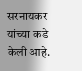सरनायकर यांच्या कडे केली आहे.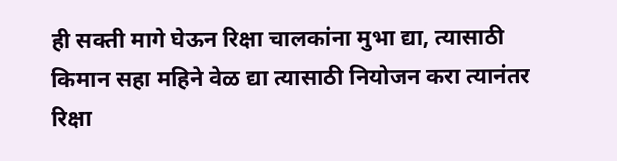ही सक्ती मागे घेऊन रिक्षा चालकांना मुभा द्या, त्यासाठी किमान सहा महिने वेळ द्या त्यासाठी नियोजन करा त्यानंतर रिक्षा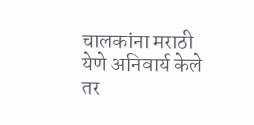चालकांना मराठी येणे अनिवार्य केले तर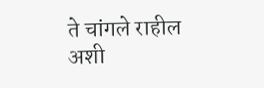ते चांगले राहील अशी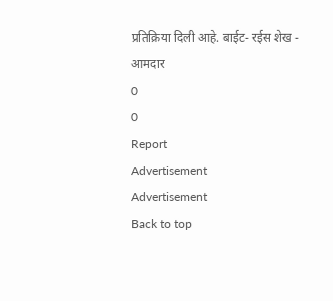प्रतिक्रिया दिली आहे. बाईट- रईस शेख - आमदार
0
0
Report
Advertisement
Advertisement
Back to top